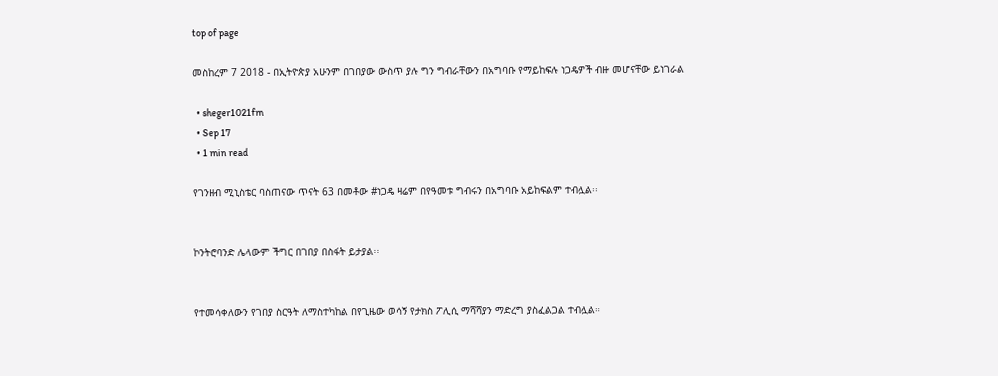top of page

መስከረም 7 2018 - በኢትዮጵያ አሁንም በገበያው ውስጥ ያሉ ግን ግብራቸውን በአግባቡ የማይከፍሉ ነጋዴዎች ብዙ መሆናቸው ይነገራል

  • sheger1021fm
  • Sep 17
  • 1 min read

የገንዘብ ሚኒስቴር ባስጠናው ጥናት 63 በመቶው #ነጋዴ ዛሬም በየዓመቱ ግብሩን በአግባቡ አይከፍልም ተብሏል፡፡


ኮንትሮባንድ ሌላውም ችግር በገበያ በስፋት ይታያል፡፡


የተመሳቀለውን የገበያ ስርዓት ለማስተካከል በየጊዜው ወሳኝ የታክስ ፖሊሲ ማሻሻያን ማድረግ ያስፈልጋል ተብሏል።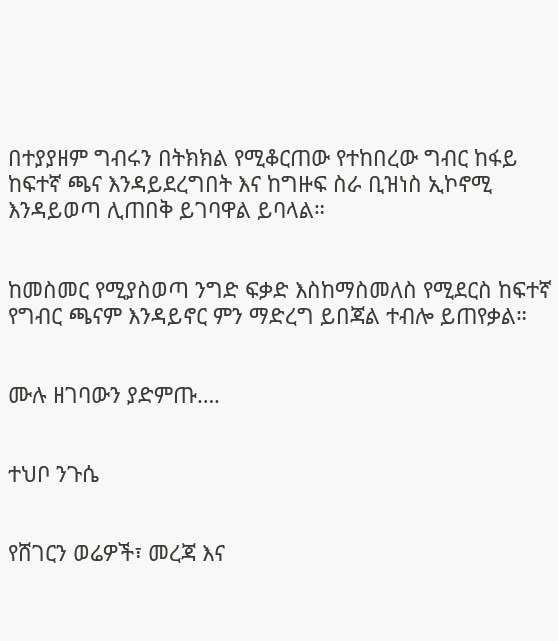በተያያዘም ግብሩን በትክክል የሚቆርጠው የተከበረው ግብር ከፋይ ከፍተኛ ጫና እንዳይደረግበት እና ከግዙፍ ስራ ቢዝነስ ኢኮኖሚ እንዳይወጣ ሊጠበቅ ይገባዋል ይባላል።


ከመስመር የሚያስወጣ ንግድ ፍቃድ እስከማስመለስ የሚደርስ ከፍተኛ የግብር ጫናም እንዳይኖር ምን ማድረግ ይበጃል ተብሎ ይጠየቃል።


ሙሉ ዘገባውን ያድምጡ….


ተህቦ ንጉሴ


የሸገርን ወሬዎች፣ መረጃ እና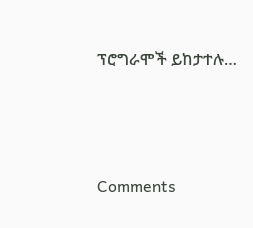ፕሮግራሞች ይከታተሉ…




Comments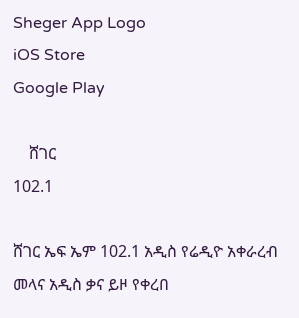Sheger App Logo
iOS Store
Google Play

    ሸገር
102.1

ሸገር ኤፍ ኤም 102.1 አዲስ የሬዲዮ አቀራረብ መላና አዲስ ቃና ይዞ የቀረበ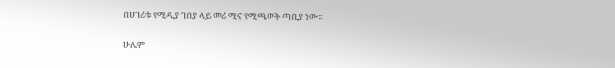በሀገሪቱ የሚዲያ ገበያ ላይ መሪ ሚና የሚጫወት ጣቢያ ነው፡፡

ሁሌም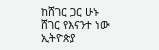ከሸገር ጋር ሁኑ
ሸገር የእናንተ ነው
ኢትዮጵያ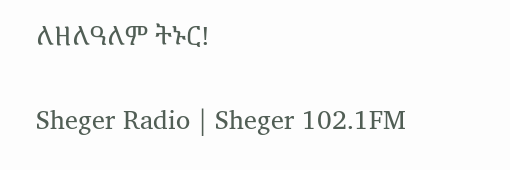ለዘለዓለም ትኑር!

Sheger Radio | Sheger 102.1FM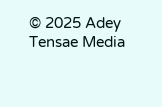© 2025 Adey Tensae Media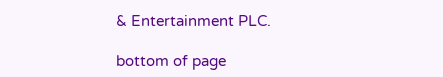& Entertainment PLC.

bottom of page